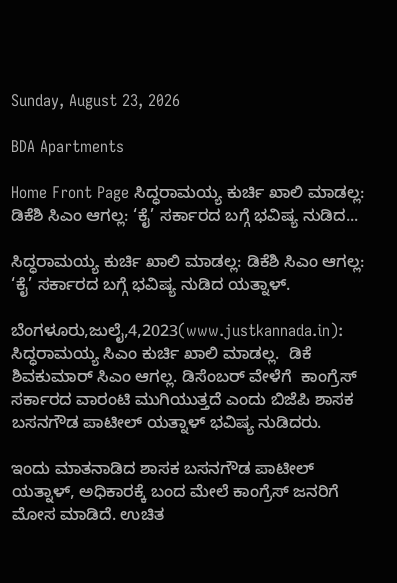Sunday, August 23, 2026

BDA Apartments

Home Front Page ಸಿದ್ಧರಾಮಯ್ಯ ಕುರ್ಚಿ ಖಾಲಿ ಮಾಡಲ್ಲ: ಡಿಕೆಶಿ ಸಿಎಂ ಆಗಲ್ಲ: ‘ಕೈ’ ಸರ್ಕಾರದ ಬಗ್ಗೆ ಭವಿಷ್ಯ ನುಡಿದ...

ಸಿದ್ಧರಾಮಯ್ಯ ಕುರ್ಚಿ ಖಾಲಿ ಮಾಡಲ್ಲ: ಡಿಕೆಶಿ ಸಿಎಂ ಆಗಲ್ಲ: ‘ಕೈ’ ಸರ್ಕಾರದ ಬಗ್ಗೆ ಭವಿಷ್ಯ ನುಡಿದ ಯತ್ನಾಳ್.

ಬೆಂಗಳೂರು,ಜುಲೈ,4,2023(www.justkannada.in): ಸಿದ್ಧರಾಮಯ್ಯ ಸಿಎಂ ಕುರ್ಚಿ ಖಾಲಿ ಮಾಡಲ್ಲ.  ಡಿಕೆ ಶಿವಕುಮಾರ್ ಸಿಎಂ ಆಗಲ್ಲ. ಡಿಸೆಂಬರ್ ವೇಳೆಗೆ  ಕಾಂಗ್ರೆಸ್ ಸರ್ಕಾರದ ವಾರಂಟಿ ಮುಗಿಯುತ್ತದೆ ಎಂದು ಬಿಜೆಪಿ ಶಾಸಕ ಬಸನಗೌಡ ಪಾಟೀಲ್ ಯತ್ನಾಳ್ ಭವಿಷ್ಯ ನುಡಿದರು.

ಇಂದು ಮಾತನಾಡಿದ ಶಾಸಕ ಬಸನಗೌಡ ಪಾಟೀಲ್ ಯತ್ನಾಳ್, ಅಧಿಕಾರಕ್ಕೆ ಬಂದ ಮೇಲೆ ಕಾಂಗ್ರೆಸ್ ಜನರಿಗೆ ಮೋಸ ಮಾಡಿದೆ. ಉಚಿತ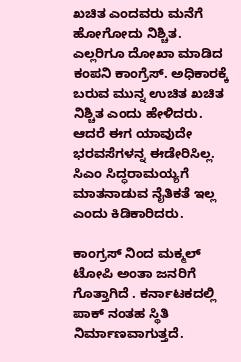ಖಚಿತ ಎಂದವರು ಮನೆಗೆ ಹೋಗೋದು ನಿಶ್ಚಿತ. ಎಲ್ಲರಿಗೂ ದೋಖಾ ಮಾಡಿದ ಕಂಪನಿ ಕಾಂಗ್ರೆಸ್. ಅಧಿಕಾರಕ್ಕೆ ಬರುವ ಮುನ್ನ ಉಚಿತ ಖಚಿತ ನಿಶ್ಚಿತ ಎಂದು ಹೇಳಿದರು. ಆದರೆ ಈಗ ಯಾವುದೇ ಭರವಸೆಗಳನ್ನ ಈಡೇರಿಸಿಲ್ಲ. ಸಿಎಂ ಸಿದ್ಧರಾಮಯ್ಯಗೆ  ಮಾತನಾಡುವ ನೈತಿಕತೆ ಇಲ್ಲ ಎಂದು ಕಿಡಿಕಾರಿದರು.

ಕಾಂಗ್ರಸ್ ನಿಂದ ಮಕ್ಮಲ್ ಟೋಪಿ ಅಂತಾ ಜನರಿಗೆ ಗೊತ್ತಾಗಿದೆ . ಕರ್ನಾಟಕದಲ್ಲಿ ಪಾಕ್ ನಂತಹ ಸ್ಥಿತಿ ನಿರ್ಮಾಣವಾಗುತ್ತದೆ.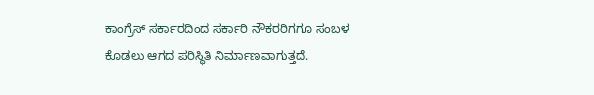ಕಾಂಗ್ರೆಸ್ ಸರ್ಕಾರದಿಂದ ಸರ್ಕಾರಿ ನೌಕರರಿಗಗೂ ಸಂಬಳ ಕೊಡಲು ಆಗದ ಪರಿಸ್ಥಿತಿ ನಿರ್ಮಾಣವಾಗುತ್ತದೆ.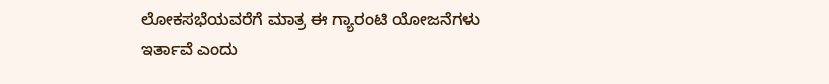ಲೋಕಸಭೆಯವರೆಗೆ ಮಾತ್ರ ಈ ಗ್ಯಾರಂಟಿ ಯೋಜನೆಗಳು  ಇರ್ತಾವೆ ಎಂದು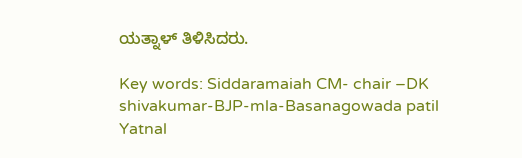ಯತ್ನಾಳ್ ತಿಳಿಸಿದರು.

Key words: Siddaramaiah CM- chair –DK shivakumar-BJP-mla-Basanagowada patil Yatnal